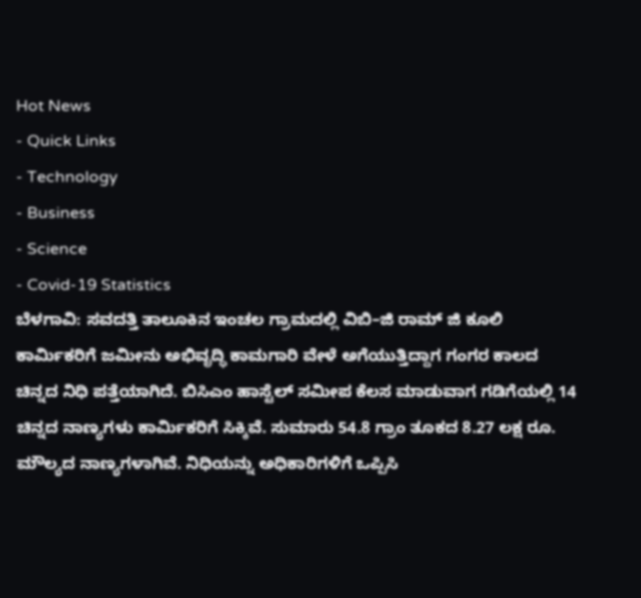Hot News
- Quick Links
- Technology
- Business
- Science
- Covid-19 Statistics
ಬೆಳಗಾವಿ: ಸವದತ್ತಿ ತಾಲೂಕಿನ ಇಂಚಲ ಗ್ರಾಮದಲ್ಲಿ ವಿಬಿ–ಜಿ ರಾಮ್ ಜಿ ಕೂಲಿ ಕಾರ್ಮಿಕರಿಗೆ ಜಮೀನು ಅಭಿವೃದ್ಧಿ ಕಾಮಗಾರಿ ವೇಳೆ ಅಗೆಯುತ್ತಿದ್ದಾಗ ಗಂಗರ ಕಾಲದ ಚಿನ್ನದ ನಿಧಿ ಪತ್ತೆಯಾಗಿದೆ. ಬಿಸಿಎಂ ಹಾಸ್ಟೆಲ್ ಸಮೀಪ ಕೆಲಸ ಮಾಡುವಾಗ ಗಡಿಗೆಯಲ್ಲಿ 14 ಚಿನ್ನದ ನಾಣ್ಯಗಳು ಕಾರ್ಮಿಕರಿಗೆ ಸಿಕ್ಕಿವೆ. ಸುಮಾರು 54.8 ಗ್ರಾಂ ತೂಕದ 8.27 ಲಕ್ಷ ರೂ. ಮೌಲ್ಯದ ನಾಣ್ಯಗಳಾಗಿವೆ. ನಿಧಿಯನ್ನು ಅಧಿಕಾರಿಗಳಿಗೆ ಒಪ್ಪಿಸಿ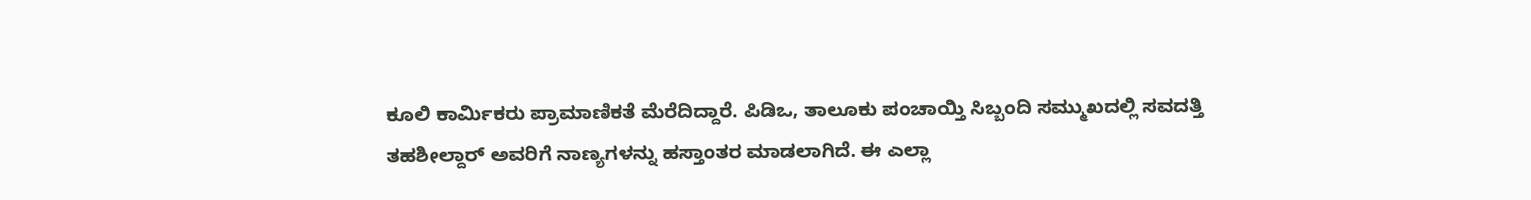ಕೂಲಿ ಕಾರ್ಮಿಕರು ಪ್ರಾಮಾಣಿಕತೆ ಮೆರೆದಿದ್ದಾರೆ. ಪಿಡಿಒ, ತಾಲೂಕು ಪಂಚಾಯ್ತಿ ಸಿಬ್ಬಂದಿ ಸಮ್ಮುಖದಲ್ಲಿ ಸವದತ್ತಿ ತಹಶೀಲ್ದಾರ್ ಅವರಿಗೆ ನಾಣ್ಯಗಳನ್ನು ಹಸ್ತಾಂತರ ಮಾಡಲಾಗಿದೆ. ಈ ಎಲ್ಲಾ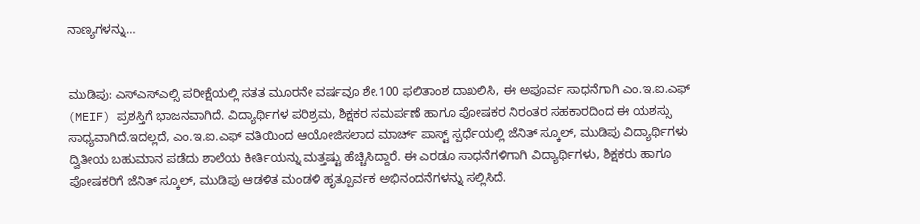ನಾಣ್ಯಗಳನ್ನು…


ಮುಡಿಪು: ಎಸ್ಎಸ್ಎಲ್ಸಿ ಪರೀಕ್ಷೆಯಲ್ಲಿ ಸತತ ಮೂರನೇ ವರ್ಷವೂ ಶೇ.100 ಫಲಿತಾಂಶ ದಾಖಲಿಸಿ, ಈ ಅಪೂರ್ವ ಸಾಧನೆಗಾಗಿ ಎಂ.ಇ.ಐ.ಎಫ್ (MEIF) ಪ್ರಶಸ್ತಿಗೆ ಭಾಜನವಾಗಿದೆ. ವಿದ್ಯಾರ್ಥಿಗಳ ಪರಿಶ್ರಮ, ಶಿಕ್ಷಕರ ಸಮರ್ಪಣೆ ಹಾಗೂ ಪೋಷಕರ ನಿರಂತರ ಸಹಕಾರದಿಂದ ಈ ಯಶಸ್ಸು ಸಾಧ್ಯವಾಗಿದೆ.ಇದಲ್ಲದೆ, ಎಂ.ಇ.ಐ.ಎಫ್ ವತಿಯಿಂದ ಆಯೋಜಿಸಲಾದ ಮಾರ್ಚ್ ಪಾಸ್ಟ್ ಸ್ಪರ್ಧೆಯಲ್ಲಿ ಜೆನಿತ್ ಸ್ಕೂಲ್, ಮುಡಿಪು ವಿದ್ಯಾರ್ಥಿಗಳು ದ್ವಿತೀಯ ಬಹುಮಾನ ಪಡೆದು ಶಾಲೆಯ ಕೀರ್ತಿಯನ್ನು ಮತ್ತಷ್ಟು ಹೆಚ್ಚಿಸಿದ್ದಾರೆ. ಈ ಎರಡೂ ಸಾಧನೆಗಳಿಗಾಗಿ ವಿದ್ಯಾರ್ಥಿಗಳು, ಶಿಕ್ಷಕರು ಹಾಗೂ ಪೋಷಕರಿಗೆ ಜೆನಿತ್ ಸ್ಕೂಲ್, ಮುಡಿಪು ಆಡಳಿತ ಮಂಡಳಿ ಹೃತ್ಪೂರ್ವಕ ಅಭಿನಂದನೆಗಳನ್ನು ಸಲ್ಲಿಸಿದೆ.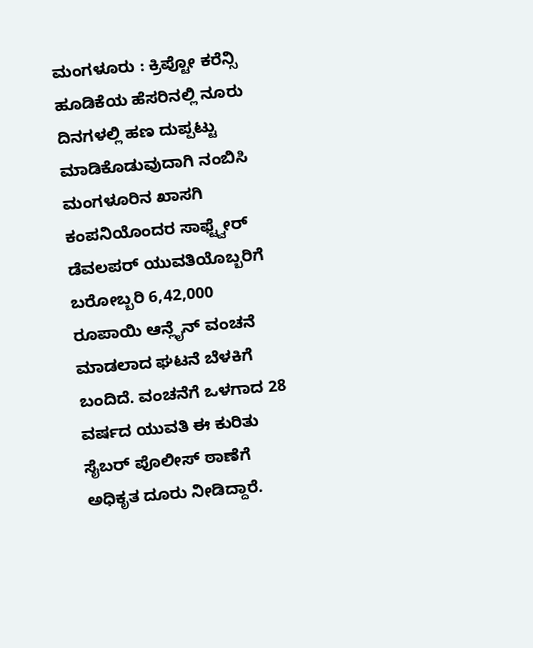ಮಂಗಳೂರು : ಕ್ರಿಪ್ಟೋ ಕರೆನ್ಸಿ ಹೂಡಿಕೆಯ ಹೆಸರಿನಲ್ಲಿ ನೂರು ದಿನಗಳಲ್ಲಿ ಹಣ ದುಪ್ಪಟ್ಟು ಮಾಡಿಕೊಡುವುದಾಗಿ ನಂಬಿಸಿ ಮಂಗಳೂರಿನ ಖಾಸಗಿ ಕಂಪನಿಯೊಂದರ ಸಾಫ್ಟ್ವೇರ್ ಡೆವಲಪರ್ ಯುವತಿಯೊಬ್ಬರಿಗೆ ಬರೋಬ್ಬರಿ 6,42,000 ರೂಪಾಯಿ ಆನ್ಲೈನ್ ವಂಚನೆ ಮಾಡಲಾದ ಘಟನೆ ಬೆಳಕಿಗೆ ಬಂದಿದೆ. ವಂಚನೆಗೆ ಒಳಗಾದ 28 ವರ್ಷದ ಯುವತಿ ಈ ಕುರಿತು ಸೈಬರ್ ಪೊಲೀಸ್ ಠಾಣೆಗೆ ಅಧಿಕೃತ ದೂರು ನೀಡಿದ್ದಾರೆ.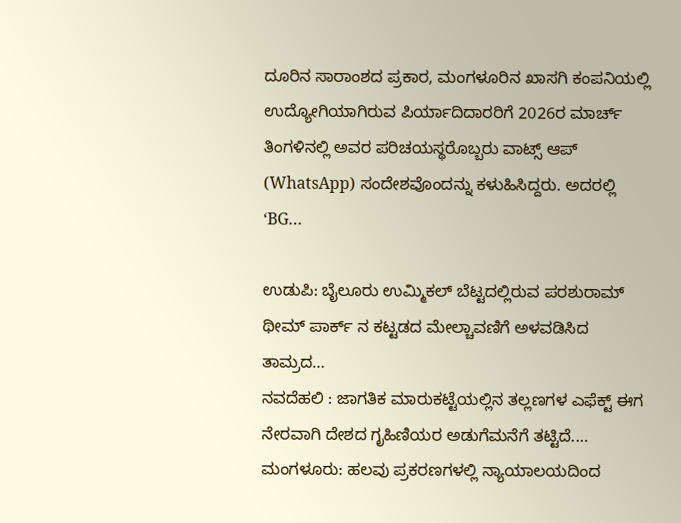ದೂರಿನ ಸಾರಾಂಶದ ಪ್ರಕಾರ, ಮಂಗಳೂರಿನ ಖಾಸಗಿ ಕಂಪನಿಯಲ್ಲಿ ಉದ್ಯೋಗಿಯಾಗಿರುವ ಪಿರ್ಯಾದಿದಾರರಿಗೆ 2026ರ ಮಾರ್ಚ್ ತಿಂಗಳಿನಲ್ಲಿ ಅವರ ಪರಿಚಯಸ್ಥರೊಬ್ಬರು ವಾಟ್ಸ್ ಆಪ್ (WhatsApp) ಸಂದೇಶವೊಂದನ್ನು ಕಳುಹಿಸಿದ್ದರು. ಅದರಲ್ಲಿ ‘BG…

ಉಡುಪಿ: ಬೈಲೂರು ಉಮ್ಮಿಕಲ್ ಬೆಟ್ಟದಲ್ಲಿರುವ ಪರಶುರಾಮ್ ಥೀಮ್ ಪಾರ್ಕ್ ನ ಕಟ್ಟಡದ ಮೇಲ್ಚಾವಣಿಗೆ ಅಳವಡಿಸಿದ ತಾಮ್ರದ…
ನವದೆಹಲಿ : ಜಾಗತಿಕ ಮಾರುಕಟ್ಟೆಯಲ್ಲಿನ ತಲ್ಲಣಗಳ ಎಫೆಕ್ಟ್ ಈಗ ನೇರವಾಗಿ ದೇಶದ ಗೃಹಿಣಿಯರ ಅಡುಗೆಮನೆಗೆ ತಟ್ಟಿದೆ.…
ಮಂಗಳೂರು: ಹಲವು ಪ್ರಕರಣಗಳಲ್ಲಿ ನ್ಯಾಯಾಲಯದಿಂದ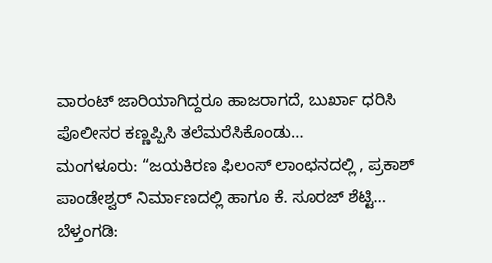ವಾರಂಟ್ ಜಾರಿಯಾಗಿದ್ದರೂ ಹಾಜರಾಗದೆ, ಬುರ್ಖಾ ಧರಿಸಿ ಪೊಲೀಸರ ಕಣ್ಣಪ್ಪಿಸಿ ತಲೆಮರೆಸಿಕೊಂಡು…
ಮಂಗಳೂರು: “ಜಯಕಿರಣ ಫಿಲಂಸ್ ಲಾಂಛನದಲ್ಲಿ , ಪ್ರಕಾಶ್ ಪಾಂಡೇಶ್ವರ್ ನಿರ್ಮಾಣದಲ್ಲಿ ಹಾಗೂ ಕೆ. ಸೂರಜ್ ಶೆಟ್ಟಿ…
ಬೆಳ್ತಂಗಡಿ: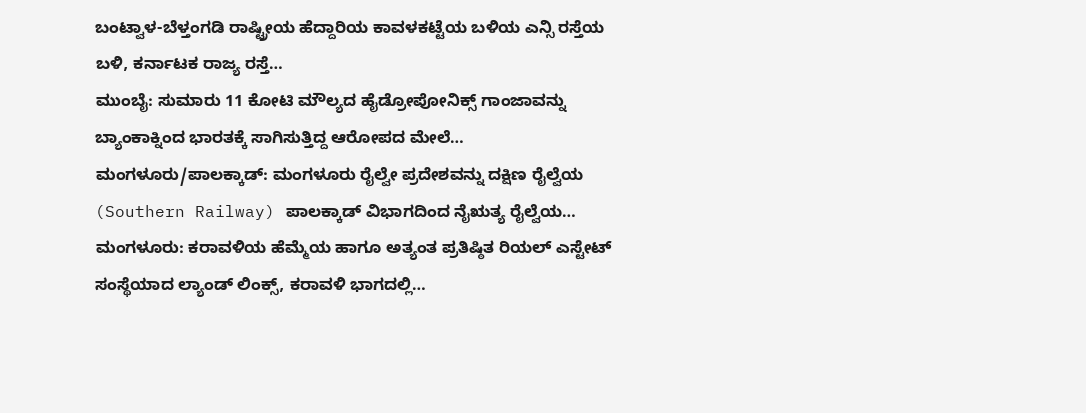ಬಂಟ್ವಾಳ-ಬೆಳ್ತಂಗಡಿ ರಾಷ್ಟ್ರೀಯ ಹೆದ್ದಾರಿಯ ಕಾವಳಕಟ್ಟೆಯ ಬಳಿಯ ಎನ್ಸಿ ರಸ್ತೆಯ ಬಳಿ, ಕರ್ನಾಟಕ ರಾಜ್ಯ ರಸ್ತೆ…
ಮುಂಬೈ: ಸುಮಾರು 11 ಕೋಟಿ ಮೌಲ್ಯದ ಹೈಡ್ರೋಪೋನಿಕ್ಸ್ ಗಾಂಜಾವನ್ನು ಬ್ಯಾಂಕಾಕ್ನಿಂದ ಭಾರತಕ್ಕೆ ಸಾಗಿಸುತ್ತಿದ್ದ ಆರೋಪದ ಮೇಲೆ…
ಮಂಗಳೂರು/ಪಾಲಕ್ಕಾಡ್: ಮಂಗಳೂರು ರೈಲ್ವೇ ಪ್ರದೇಶವನ್ನು ದಕ್ಷಿಣ ರೈಲ್ವೆಯ (Southern Railway) ಪಾಲಕ್ಕಾಡ್ ವಿಭಾಗದಿಂದ ನೈಋತ್ಯ ರೈಲ್ವೆಯ…
ಮಂಗಳೂರು: ಕರಾವಳಿಯ ಹೆಮ್ಮೆಯ ಹಾಗೂ ಅತ್ಯಂತ ಪ್ರತಿಷ್ಠಿತ ರಿಯಲ್ ಎಸ್ಟೇಟ್ ಸಂಸ್ಥೆಯಾದ ಲ್ಯಾಂಡ್ ಲಿಂಕ್ಸ್, ಕರಾವಳಿ ಭಾಗದಲ್ಲಿ…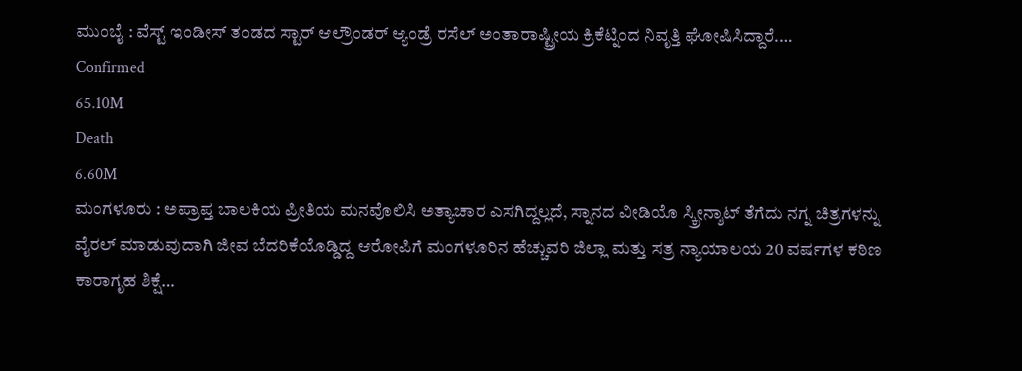ಮುಂಬೈ : ವೆಸ್ಟ್ ಇಂಡೀಸ್ ತಂಡದ ಸ್ಟಾರ್ ಆಲ್ರೌಂಡರ್ ಆ್ಯಂಡ್ರೆ ರಸೆಲ್ ಅಂತಾರಾಷ್ಟ್ರೀಯ ಕ್ರಿಕೆಟ್ನಿಂದ ನಿವೃತ್ತಿ ಘೋಷಿಸಿದ್ದಾರೆ.…
Confirmed
65.10M
Death
6.60M
ಮಂಗಳೂರು : ಅಪ್ರಾಪ್ತ ಬಾಲಕಿಯ ಪ್ರೀತಿಯ ಮನವೊಲಿಸಿ ಅತ್ಯಾಚಾರ ಎಸಗಿದ್ದಲ್ಲದೆ, ಸ್ನಾನದ ವೀಡಿಯೊ ಸ್ಕ್ರೀನ್ಶಾಟ್ ತೆಗೆದು ನಗ್ನ ಚಿತ್ರಗಳನ್ನು ವೈರಲ್ ಮಾಡುವುದಾಗಿ ಜೀವ ಬೆದರಿಕೆಯೊಡ್ಡಿದ್ದ ಆರೋಪಿಗೆ ಮಂಗಳೂರಿನ ಹೆಚ್ಚುವರಿ ಜಿಲ್ಲಾ ಮತ್ತು ಸತ್ರ ನ್ಯಾಯಾಲಯ 20 ವರ್ಷಗಳ ಕಠಿಣ ಕಾರಾಗೃಹ ಶಿಕ್ಷೆ…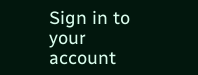Sign in to your account